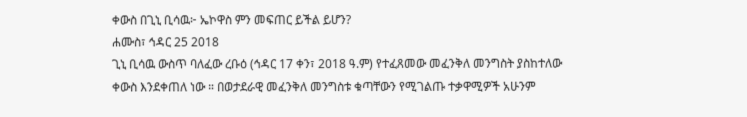ቀውስ በጊኒ ቢሳዉ፦ ኤኮዋስ ምን መፍጠር ይችል ይሆን?
ሐሙስ፣ ኅዳር 25 2018
ጊኒ ቢሳዉ ውስጥ ባለፈው ረቡዕ (ኅዳር 17 ቀን፣ 2018 ዓ.ም) የተፈጸመው መፈንቅለ መንግስት ያስከተለው ቀውስ እንደቀጠለ ነው ። በወታደራዊ መፈንቅለ መንግስቱ ቁጣቸውን የሚገልጡ ተቃዋሚዎች አሁንም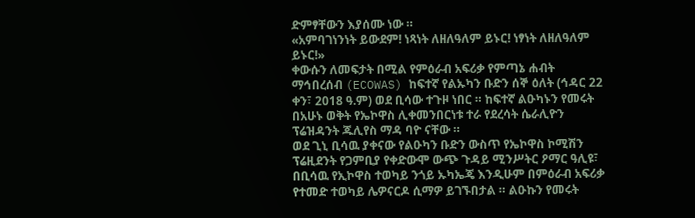ድምፃቸውን እያሰሙ ነው ።
«አምባገነንነት ይውደም! ነጻነት ለዘለዓለም ይኑር! ነፃነት ለዘለዓለም ይኑር!»
ቀውሱን ለመፍታት በሚል የምዕራብ አፍሪቃ የምጣኔ ሐብት ማኅበረሰብ (ECOWAS) ከፍተኛ የልኡካን ቡድን ሰኞ ዕለት (ኅዳር 22 ቀን፣ 2018 ዓ.ም) ወደ ቢሳው ተጉዞ ነበር ። ከፍተኛ ልዑካኑን የመሩት በአሁኑ ወቅት የኤኮዋስ ሊቀመንበርነቱ ተራ የደረሳት ሴራሊዮን ፕሬዝዳንት ጁሊየስ ማዳ ባዮ ናቸው ።
ወደ ጊኒ ቢሳዉ ያቀናው የልዑካን ቡድን ውስጥ የኤኮዋስ ኮሚሽን ፕሬዚደንት የጋምቢያ የቀድውሞ ውጭ ጉዳይ ሚንሥትር ዖማር ዓሊዩ፣ በቢሳዉ የኢኮዋስ ተወካይ ንጎይ ኡካኤጄ እንዲሁም በምዕራብ አፍሪቃ የተመድ ተወካይ ሌዎናርዶ ሲማዎ ይገኙበታል ። ልዑኩን የመሩት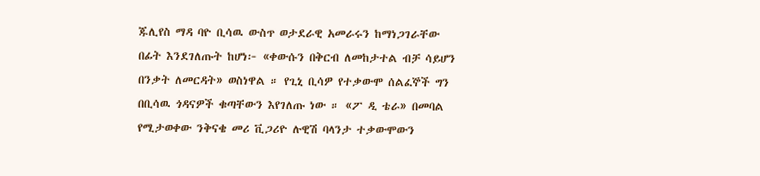ጁሊየስ ማዳ ባዮ ቢሳዉ ውስጥ ወታደራዊ አመራሩን ከማነጋገራቸው በፊት እንደገለጡት ከሆነ፦ «ቀውሱን በቅርብ ለመከታተል ብቻ ሳይሆን በንቃት ለመርዳት» ወስነዋል ። የጊኒ ቢሳዎ የተቃውሞ ሰልፈኞች ግን በቢሳዉ ጎዳናዎች ቁጣቸውን እየገለጡ ነው ። «ፖ ዲ ቴራ» በመባል የሚታወቀው ንቅናቄ መሪ ቪጋሪዮ ሉዊሽ ባላንታ ተቃውሞውን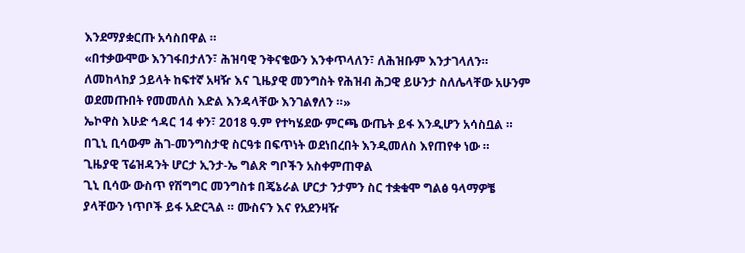እንደማያቋርጡ አሳስበዋል ።
«በተቃውሞው እንገፋበታለን፣ ሕዝባዊ ንቅናቄውን እንቀጥላለን፣ ለሕዝቡም እንታገላለን። ለመከላከያ ኃይላት ከፍተኛ አዛዥ እና ጊዜያዊ መንግስት የሕዝብ ሕጋዊ ይሁንታ ስለሌላቸው አሁንም ወደመጡበት የመመለስ እድል እንዳላቸው እንገልፃለን ።»
ኤኮዋስ እሁድ ኅዳር 14 ቀን፣ 2018 ዓ.ም የተካሄደው ምርጫ ውጤት ይፋ እንዲሆን አሳስቧል ። በጊኒ ቢሳውም ሕገ-መንግስታዊ ስርዓቱ በፍጥነት ወደነበረበት እንዲመለስ እየጠየቀ ነው ።
ጊዜያዊ ፕሬዝዳንት ሆርታ ኢንታ-ኤ ግልጽ ግቦችን አስቀምጠዋል
ጊኒ ቢሳው ውስጥ የሽግግር መንግስቱ በጄኔራል ሆርታ ንታምን ስር ተቋቁሞ ግልፅ ዓላማዎቼ ያላቸውን ነጥቦች ይፋ አድርጓል ። ሙስናን እና የአደንዛዥ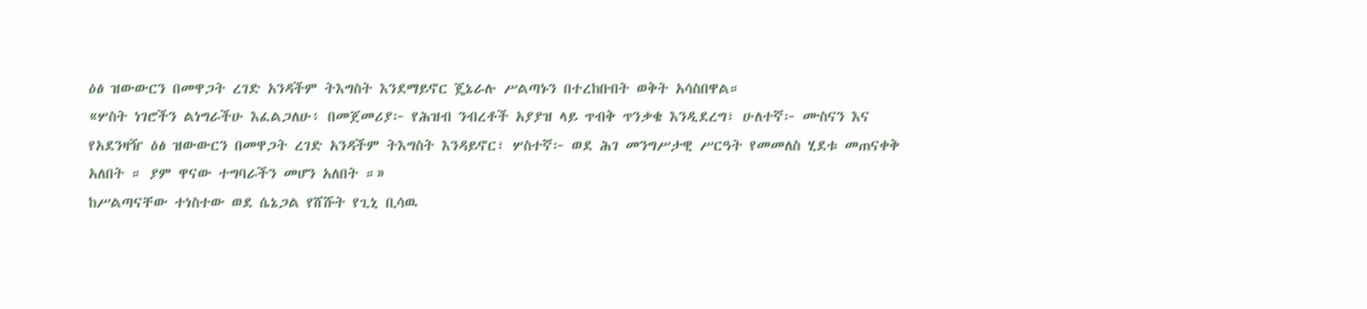ዕፅ ዝውውርን በመዋጋት ረገድ አንዳችም ትእግስት እንደማይኖር ጄኔራሉ ሥልጣኑን በተረከቡበት ወቅት አሳስበዋል።
«ሦስት ነገሮችን ልነግራችሁ እፈልጋለሁ፥ በመጀመሪያ፦ የሕዝብ ንብረቶች አያያዝ ላይ ጥብቅ ጥንቃቄ እንዲደረግ፣ ሁለተኛ፦ ሙስናን እና የአደንዛዥ ዕፅ ዝውውርን በመዋጋት ረገድ አንዳችም ትእግስት እንዳይኖር፣ ሦስተኛ፦ ወደ ሕገ መንግሥታዊ ሥርዓት የመመለስ ሂደቱ መጠናቀቅ አለበት ። ያም ዋናው ተግባራችን መሆን አለበት ።»
ከሥልጣናቸው ተነስተው ወደ ሴኔጋል የሸሹት የጊኒ ቢሳዉ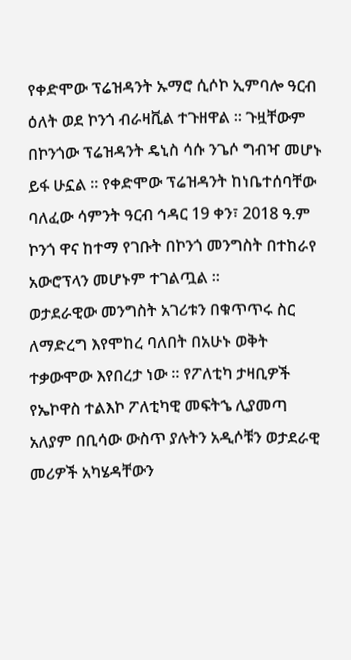የቀድሞው ፕሬዝዳንት ኡማሮ ሲሶኮ ኢምባሎ ዓርብ ዕለት ወደ ኮንጎ ብራዛቪል ተጉዘዋል ። ጉዟቸውም በኮንጎው ፕሬዝዳንት ዴኒስ ሳሱ ንጌሶ ግብዣ መሆኑ ይፋ ሁኗል ። የቀድሞው ፕሬዝዳንት ከነቤተሰባቸው ባለፈው ሳምንት ዓርብ ኅዳር 19 ቀን፣ 2018 ዓ.ም ኮንጎ ዋና ከተማ የገቡት በኮንጎ መንግስት በተከራየ አውሮፕላን መሆኑም ተገልጧል ።
ወታደራዊው መንግስት አገሪቱን በቁጥጥሩ ስር ለማድረግ እየሞከረ ባለበት በአሁኑ ወቅት ተቃውሞው እየበረታ ነው ። የፖለቲካ ታዛቢዎች የኤኮዋስ ተልእኮ ፖለቲካዊ መፍትኄ ሊያመጣ አለያም በቢሳው ውስጥ ያሉትን አዲሶቹን ወታደራዊ መሪዎች አካሄዳቸውን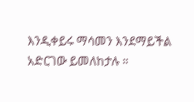እንዲቀይሩ ማሳመን እንደማይችል አድርገው ይመለከታሉ ።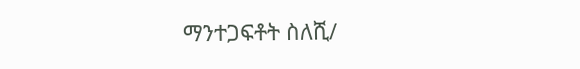ማንተጋፍቶት ስለሺ/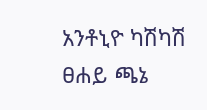አንቶኒዮ ካሽካሽ
ፀሐይ ጫኔ